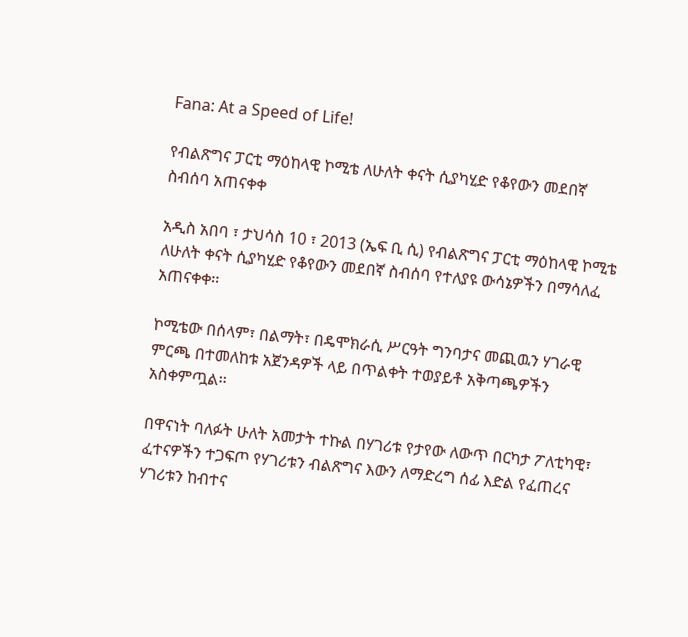Fana: At a Speed of Life!

የብልጽግና ፓርቲ ማዕከላዊ ኮሚቴ ለሁለት ቀናት ሲያካሂድ የቆየውን መደበኛ ስብሰባ አጠናቀቀ

አዲስ አበባ ፣ ታህሳስ 10 ፣ 2013 (ኤፍ ቢ ሲ) የብልጽግና ፓርቲ ማዕከላዊ ኮሚቴ ለሁለት ቀናት ሲያካሂድ የቆየውን መደበኛ ስብሰባ የተለያዩ ውሳኔዎችን በማሳለፈ አጠናቀቀ፡፡

ኮሚቴው በሰላም፣ በልማት፣ በዴሞክራሲ ሥርዓት ግንባታና መጪዉን ሃገራዊ ምርጫ በተመለከቱ አጀንዳዎች ላይ በጥልቀት ተወያይቶ አቅጣጫዎችን አስቀምጧል፡፡

በዋናነት ባለፉት ሁለት አመታት ተኩል በሃገሪቱ የታየው ለውጥ በርካታ ፖለቲካዊ፣ ፈተናዎችን ተጋፍጦ የሃገሪቱን ብልጽግና እውን ለማድረግ ሰፊ እድል የፈጠረና ሃገሪቱን ከብተና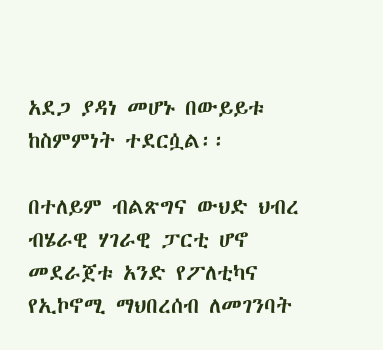አደጋ ያዳነ መሆኑ በውይይቱ ከስምምነት ተደርሷል፡፡

በተለይም ብልጽግና ውህድ ህብረ ብሄራዊ ሃገራዊ ፓርቲ ሆኖ መደራጀቱ አንድ የፖለቲካና የኢኮኖሚ ማህበረሰብ ለመገንባት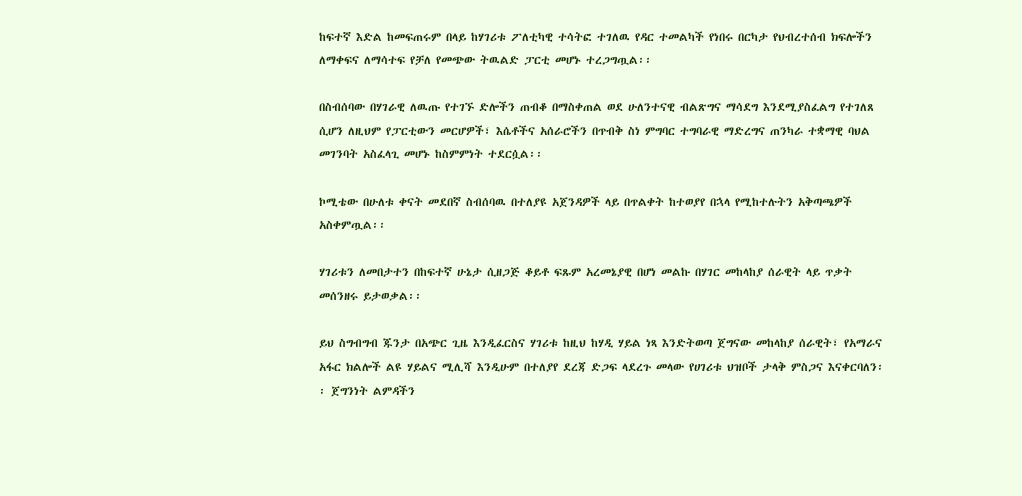ከፍተኛ እድል ከመፍጠሩም በላይ ከሃገሪቱ ፖለቲካዊ ተሳትፎ ተገለዉ የዳር ተመልካች የነበሩ በርካታ የህብረተሰብ ክፍሎችን ለማቀፍና ለማሳተፍ የቻለ የመጭው ትዉልድ ፓርቲ መሆኑ ተረጋግጧል፡፡

በስብሰባው በሃገራዊ ለዉጡ የተገኙ ድሎችን ጠብቆ በማስቀጠል ወደ ሁለንተናዊ ብልጽግና ማሳደግ እንደሚያስፈልግ የተገለጸ ሲሆን ለዚህም የፓርቲውን መርሆዎች፣ እሴቶችና አሰራሮችን በጥብቅ ስነ ምግባር ተግባራዊ ማድረግና ጠንካራ ተቋማዊ ባህል መገንባት አስፈላጊ መሆኑ ከስምምነት ተደርሷል፡፡

ኮሚቴው በሁለቱ ቀናት መደበኛ ስብሰባዉ በተለያዩ አጀንዳዎች ላይ በጥልቀት ከተወያየ በኋላ የሚከተሉትን አቅጣጫዎች አስቀምጧል፡፡

ሃገሪቱን ለመበታተን በከፍተኛ ሁኔታ ሲዘጋጅ ቆይቶ ፍጹም አረመኔያዊ በሆነ መልኩ በሃገር መከላከያ ሰራዊት ላይ ጥቃት መሰንዘሩ ይታወቃል፡፡

ይህ ስግብግብ ጁንታ በአጭር ጊዜ እንዲፈርስና ሃገሪቱ ከዚህ ከሃዲ ሃይል ነጻ እንድትወጣ ጀግናው መከላከያ ሰራዊት፣ የአማራና አፋር ክልሎች ልዩ ሃይልና ሚሊሻ እንዲሁም በተለያየ ደረጃ ድጋፍ ላደረጉ መላው የሀገሪቱ ህዝቦች ታላቅ ምስጋና እናቀርባለን፡፡ ጀግንነት ልምዳችን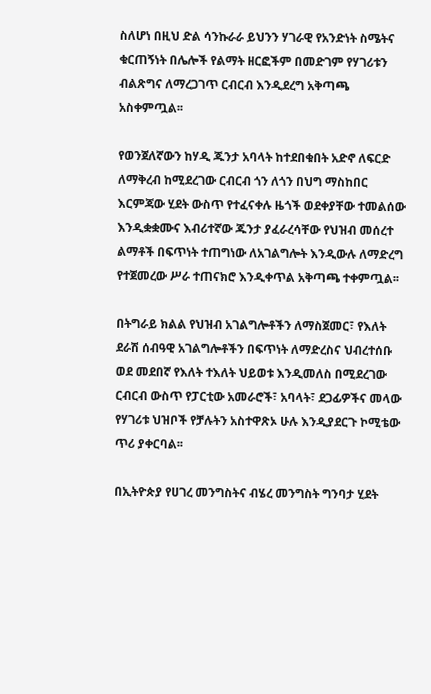ስለሆነ በዚህ ድል ሳንኩራራ ይህንን ሃገራዊ የአንድነት ስሜትና ቁርጠኝነት በሌሎች የልማት ዘርፎችም በመድገም የሃገሪቱን ብልጽግና ለማረጋገጥ ርብርብ እንዲደረግ አቅጣጫ አስቀምጧል፡፡

የወንጀለኛውን ከሃዲ ጁንታ አባላት ከተደበቁበት አድኖ ለፍርድ ለማቅረብ ከሚደረገው ርብርብ ጎን ለጎን በህግ ማስከበር እርምጃው ሂደት ውስጥ የተፈናቀሉ ዜጎች ወደቀያቸው ተመልሰው እንዲቋቋሙና እብሪተኛው ጁንታ ያፈራረሳቸው የህዝብ መሰረተ ልማቶች በፍጥነት ተጠግነው ለአገልግሎት እንዲውሉ ለማድረግ የተጀመረው ሥራ ተጠናክሮ እንዲቀጥል አቅጣጫ ተቀምጧል፡፡

በትግራይ ክልል የህዝብ አገልግሎቶችን ለማስጀመር፣ የእለት ደራሽ ሰብዓዊ አገልግሎቶችን በፍጥነት ለማድረስና ህብረተሰቡ ወደ መደበኛ የእለት ተእለት ህይወቱ እንዲመለስ በሚደረገው ርብርብ ውስጥ የፓርቲው አመራሮች፣ አባላት፣ ደጋፊዎችና መላው የሃገሪቱ ህዝቦች የቻሉትን አስተዋጽኦ ሁሉ እንዲያደርጉ ኮሚቴው ጥሪ ያቀርባል፡፡

በኢትዮጵያ የሀገረ መንግስትና ብሄረ መንግስት ግንባታ ሂደት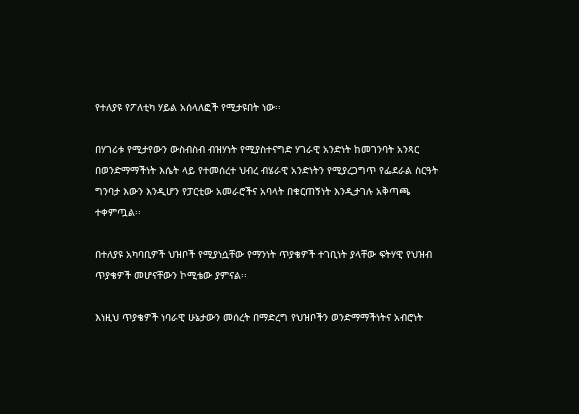የተለያዩ የፖለቲካ ሃይል አሰላለፎች የሚታዩበት ነው፡፡

በሃገሪቱ የሚታየውን ውስብስብ ብዝሃነት የሚያስተናግድ ሃገራዊ አንድነት ከመገንባት አንጻር በወንድማማችነት እሴት ላይ የተመሰረተ ህብረ ብሄራዊ አንድነትን የሚያረጋግጥ የፌደራል ስርዓት ግንባታ እውን እንዲሆን የፓርቲው አመራሮችና አባላት በቁርጠኝነት እንዲታገሉ አቅጣጫ ተቀምጧል፡፡

በተለያዩ አካባቢዎች ህዝቦች የሚያነሷቸው የማንነት ጥያቄዎች ተገቢነት ያላቸው ፍትሃዊ የህዝብ ጥያቄዎች መሆናቸውን ኮሚቴው ያምናል፡፡

እነዚህ ጥያቄዎች ነባራዊ ሁኔታውን መሰረት በማድረግ የህዝቦችን ወንድማማችነትና አብሮነት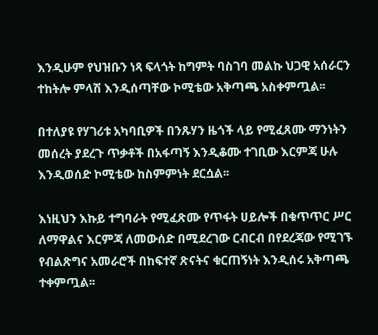እንዲሁም የህዝቡን ነጻ ፍላጎት ከግምት ባስገባ መልኩ ህጋዊ አሰራርን ተከትሎ ምላሽ እንዲሰጣቸው ኮሚቴው አቅጣጫ አስቀምጧል፡፡

በተለያዩ የሃገሪቱ አካባቢዎች በንጹሃን ዜጎች ላይ የሚፈጸሙ ማንነትን መሰረት ያደረጉ ጥቃቶች በአፋጣኝ እንዲቆሙ ተገቢው እርምጃ ሁሉ እንዲወሰድ ኮሚቴው ከስምምነት ደርሷል፡፡

እነዚህን እኩይ ተግባራት የሚፈጽሙ የጥፋት ሀይሎች በቁጥጥር ሥር ለማዋልና እርምጃ ለመውሰድ በሚደረገው ርብርብ በየደረጃው የሚገኙ የብልጽግና አመራሮች በከፍተኛ ጽናትና ቁርጠኝነት እንዲሰሩ አቅጣጫ ተቀምጧል፡፡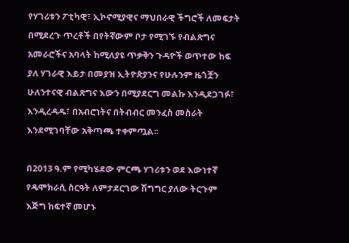የሃገሪቱን ፖቲካዊ፣ ኢኮኖሚያዊና ማህበራዊ ችግሮች ለመፍታት በሚደረጉ ጥረቶች በየትኛውም ቦታ የሚገኙ የብልጽግና አመራሮችና አባላት ከሚለያዩ ጥቃቅን ጉዳዮች ወጥተው ከፍ ያለ ሃገራዊ እይታ በመያዝ ኢትዮጵያንና የሁሉንም ዜጎቿን ሁለንተናዊ ብልጽግና እውን በሚያደርግ መልኩ እንዲደጋገፉ፣ እንዲረዳዱ፣ በአብሮነትና በትብብር መንፈስ መስራት እንደሚገባቸው አቅጣጫ ተቀምጧል፡፡

በ2013 ዓ.ም የሚካሄደው ምርጫ ሃገሪቱን ወደ እውነተኛ የዴሞክራሲ ስርዓት ለምታደርገው ሽግግር ያለው ትርጉም እጅግ ከፍተኛ መሆኑ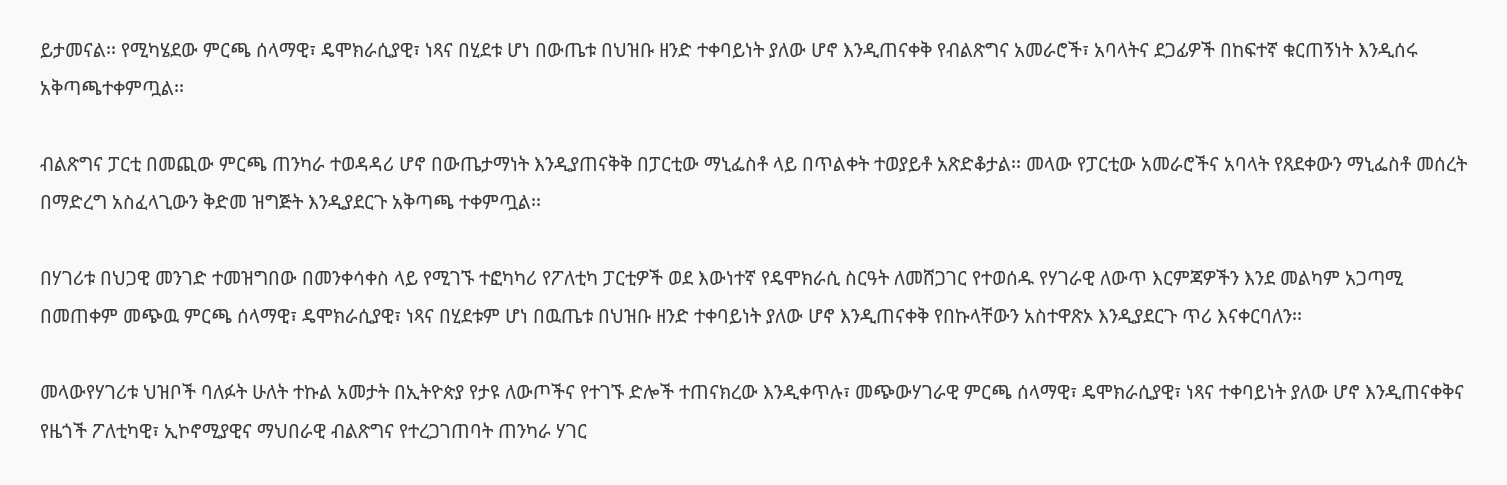ይታመናል፡፡ የሚካሄደው ምርጫ ሰላማዊ፣ ዴሞክራሲያዊ፣ ነጻና በሂደቱ ሆነ በውጤቱ በህዝቡ ዘንድ ተቀባይነት ያለው ሆኖ እንዲጠናቀቅ የብልጽግና አመራሮች፣ አባላትና ደጋፊዎች በከፍተኛ ቁርጠኝነት እንዲሰሩ አቅጣጫተቀምጧል፡፡

ብልጽግና ፓርቲ በመጪው ምርጫ ጠንካራ ተወዳዳሪ ሆኖ በውጤታማነት እንዲያጠናቅቅ በፓርቲው ማኒፌስቶ ላይ በጥልቀት ተወያይቶ አጽድቆታል፡፡ መላው የፓርቲው አመራሮችና አባላት የጸደቀውን ማኒፌስቶ መሰረት በማድረግ አስፈላጊውን ቅድመ ዝግጅት እንዲያደርጉ አቅጣጫ ተቀምጧል፡፡

በሃገሪቱ በህጋዊ መንገድ ተመዝግበው በመንቀሳቀስ ላይ የሚገኙ ተፎካካሪ የፖለቲካ ፓርቲዎች ወደ እውነተኛ የዴሞክራሲ ስርዓት ለመሸጋገር የተወሰዱ የሃገራዊ ለውጥ እርምጃዎችን እንደ መልካም አጋጣሚ በመጠቀም መጭዉ ምርጫ ሰላማዊ፣ ዴሞክራሲያዊ፣ ነጻና በሂደቱም ሆነ በዉጤቱ በህዝቡ ዘንድ ተቀባይነት ያለው ሆኖ እንዲጠናቀቅ የበኩላቸውን አስተዋጽኦ እንዲያደርጉ ጥሪ እናቀርባለን፡፡

መላውየሃገሪቱ ህዝቦች ባለፉት ሁለት ተኩል አመታት በኢትዮጵያ የታዩ ለውጦችና የተገኙ ድሎች ተጠናክረው እንዲቀጥሉ፣ መጭውሃገራዊ ምርጫ ሰላማዊ፣ ዴሞክራሲያዊ፣ ነጻና ተቀባይነት ያለው ሆኖ እንዲጠናቀቅና የዜጎች ፖለቲካዊ፣ ኢኮኖሚያዊና ማህበራዊ ብልጽግና የተረጋገጠባት ጠንካራ ሃገር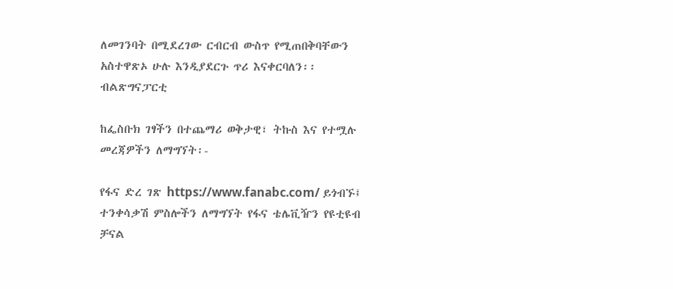ለመገንባት በሚደረገው ርብርብ ውስጥ የሚጠበቅባቸውን አስተዋጽኦ ሁሉ እንዲያደርጉ ጥሪ እናቀርባለን፡፡
ብልጽግናፓርቲ

ከፌስቡክ ገፃችን በተጨማሪ ወቅታዊ፣ ትኩስ እና የተሟሉ መረጃዎችን ለማግኘት፡-

የፋና ድረ ገጽ https://www.fanabc.com/ ይጎብኙ፤
ተንቀሳቃሽ ምስሎችን ለማግኘት የፋና ቴሌቪዥን የዩቲዩብ ቻናል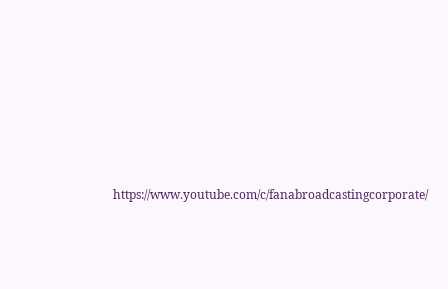https://www.youtube.com/c/fanabroadcastingcorporate/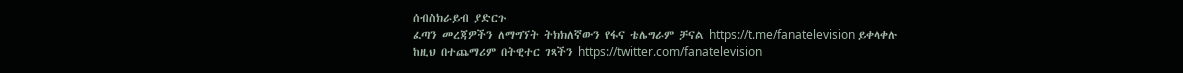ሰብስክራይብ ያድርጉ
ፈጣን መረጃዎችን ለማግኘት ትክክለኛውን የፋና ቴሌግራም ቻናል https://t.me/fanatelevision ይቀላቀሉ
ከዚህ በተጨማሪም በትዊተር ገጻችን https://twitter.com/fanatelevision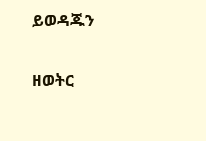ይወዳጁን

ዘወትር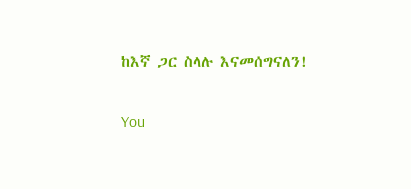ከእኛ ጋር ስላሉ እናመሰግናለን!

You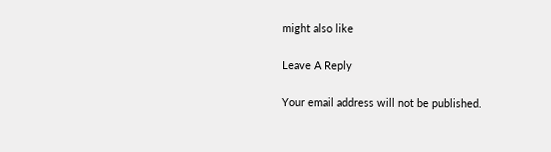might also like

Leave A Reply

Your email address will not be published.